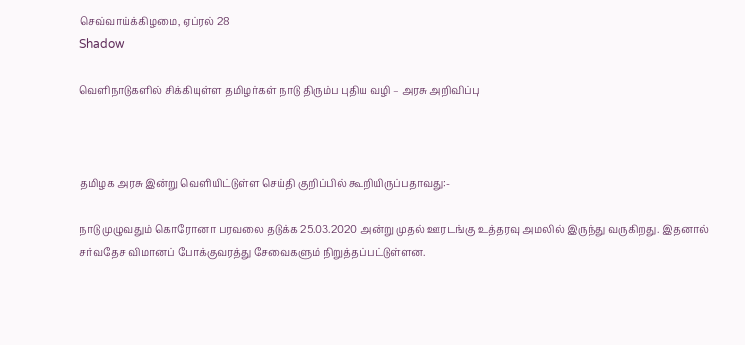செவ்வாய்க்கிழமை, ஏப்ரல் 28
Shadow

வெளிநாடுகளில் சிக்கியுள்ள தமிழர்கள் நாடு திரும்ப புதிய வழி – அரசு அறிவிப்பு



தமிழக அரசு இன்று வெளியிட்டுள்ள செய்தி குறிப்பில் கூறியிருப்பதாவது:-

நாடு முழுவதும் கொரோனா பரவலை தடுக்க 25.03.2020 அன்று முதல் ஊரடங்கு உத்தரவு அமலில் இருந்து வருகிறது. இதனால் சர்வதேச விமானப் போக்குவரத்து சேவைகளும் நிறுத்தப்பட்டுள்ளன.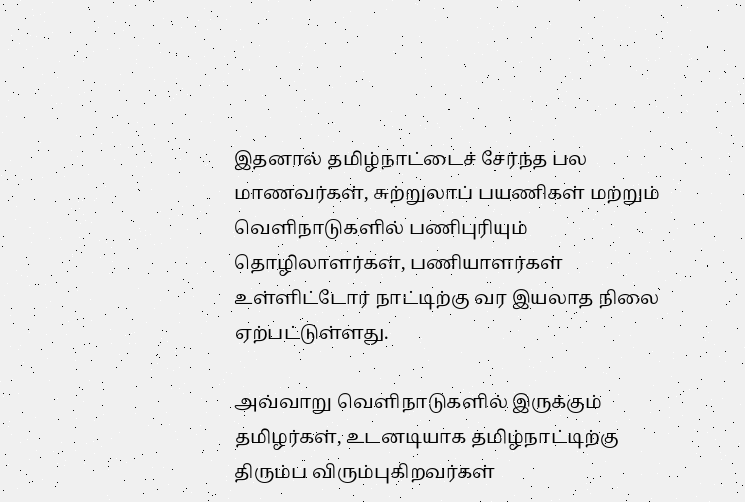இதனால் தமிழ்நாட்டைச் சேர்ந்த பல மாணவர்கள், சுற்றுலாப் பயணிகள் மற்றும் வெளிநாடுகளில் பணிபுரியும் தொழிலாளர்கள், பணியாளர்கள் உள்ளிட்டோர் நாட்டிற்கு வர இயலாத நிலை ஏற்பட்டுள்ளது.

அவ்வாறு வெளிநாடுகளில் இருக்கும் தமிழர்கள், உடனடியாக தமிழ்நாட்டிற்கு திரும்ப விரும்புகிறவர்கள்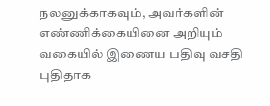நலனுக்காகவும், அவர்களின் எண்ணிக்கையினை அறியும் வகையில் இணைய பதிவு வசதி புதிதாக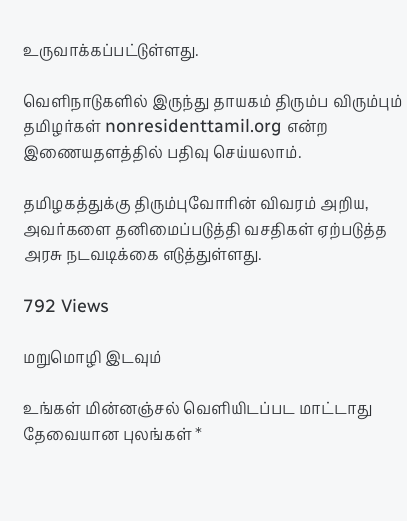உருவாக்கப்பட்டுள்ளது.

வெளிநாடுகளில் இருந்து தாயகம் திரும்ப விரும்பும் தமிழர்கள் nonresidenttamil.org என்ற இணையதளத்தில் பதிவு செய்யலாம்.

தமிழகத்துக்கு திரும்புவோரின் விவரம் அறிய, அவர்களை தனிமைப்படுத்தி வசதிகள் ஏற்படுத்த அரசு நடவடிக்கை எடுத்துள்ளது.

792 Views

மறுமொழி இடவும்

உங்கள் மின்னஞ்சல் வெளியிடப்பட மாட்டாது தேவையான புலங்கள் *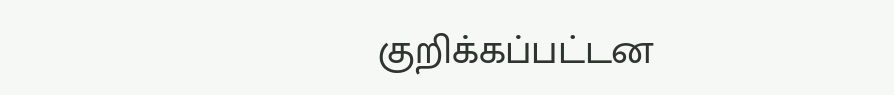குறிக்கப்பட்டன